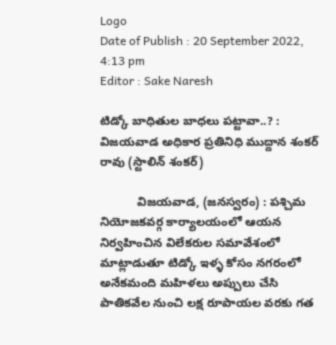Logo
Date of Publish : 20 September 2022, 4:13 pm
Editor : Sake Naresh

టిడ్కో బాధితుల బాధలు పట్టావా..? : విజయవాడ అధికార ప్రతినిధి ముద్దాన శంకర్ రావు (స్టాలిన్ శంకర్)

           విజయవాడ, (జనస్వరం) : పశ్చిమ నియోజకవర్గ కార్యాలయంలో ఆయన నిర్వహించిన విలేకరుల సమావేశంలో మాట్లాడుతూ టిడ్కో ఇళ్ళ కోసం నగరంలో అనేకమంది మహిళలు అప్పులు చేసి పాతికవేల నుంచి లక్ష రూపాయల వరకు గత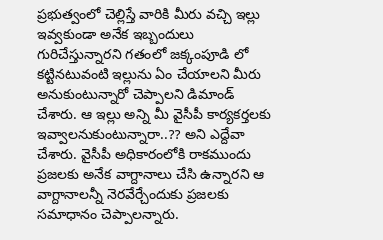ప్రభుత్వంలో చెల్లిస్తే వారికి మీరు వచ్చి ఇల్లు ఇవ్వకుండా అనేక ఇబ్బందులు గురిచేస్తున్నారని గతంలో జక్కంపూడి లో కట్టినటువంటి ఇల్లును ఏం చేయాలని మీరు అనుకుంటున్నారో చెప్పాలని డిమాండ్ చేశారు. ఆ ఇల్లు అన్ని మీ వైసీపీ కార్యకర్తలకు ఇవ్వాలనుకుంటున్నారా..?? అని ఎద్దేవా చేశారు. వైసీపీ అధికారంలోకి రాకముందు ప్రజలకు అనేక వాగ్దానాలు చేసి ఉన్నారని ఆ వాగ్దానాలన్నీ నెరవేర్చేందుకు ప్రజలకు సమాధానం చెప్పాలన్నారు.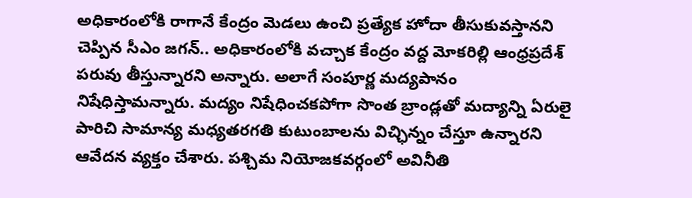అధికారంలోకి రాగానే కేంద్రం మెడలు ఉంచి ప్రత్యేక హోదా తీసుకువస్తానని చెప్పిన సీఎం జగన్.. అధికారంలోకి వచ్చాక కేంద్రం వద్ద మోకరిల్లి ఆంధ్రప్రదేశ్ పరువు తీస్తున్నారని అన్నారు. అలాగే సంపూర్ణ మద్యపానం నిషేధిస్తామన్నారు. మద్యం నిషేధించకపోగా సొంత బ్రాండ్లతో మద్యాన్ని ఏరులై పారిచి సామాన్య మధ్యతరగతి కుటుంబాలను విచ్ఛిన్నం చేస్తూ ఉన్నారని ఆవేదన వ్యక్తం చేశారు. పశ్చిమ నియోజకవర్గంలో అవినీతి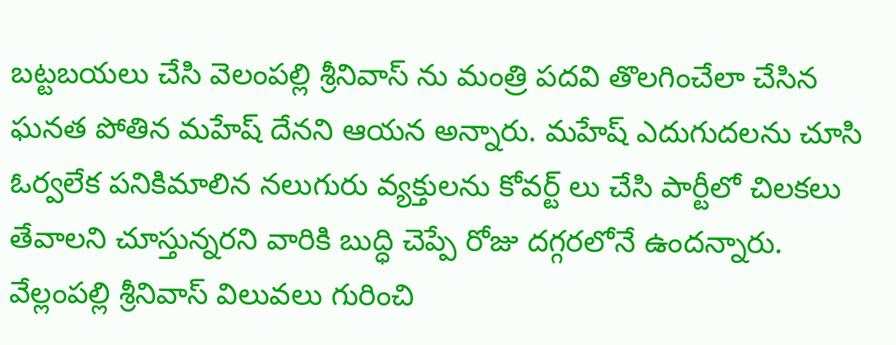బట్టబయలు చేసి వెలంపల్లి శ్రీనివాస్ ను మంత్రి పదవి తొలగించేలా చేసిన ఘనత పోతిన మహేష్ దేనని ఆయన అన్నారు. మహేష్ ఎదుగుదలను చూసి ఓర్వలేక పనికిమాలిన నలుగురు వ్యక్తులను కోవర్ట్ లు చేసి పార్టీలో చిలకలు తేవాలని చూస్తున్నరని వారికి బుద్ధి చెప్పే రోజు దగ్గరలోనే ఉందన్నారు. వేల్లంపల్లి శ్రీనివాస్ విలువలు గురించి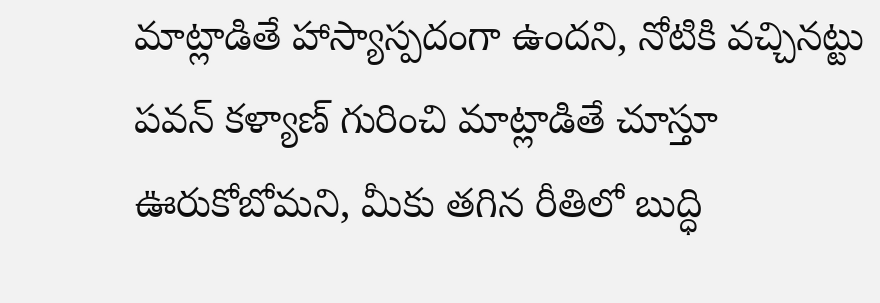మాట్లాడితే హాస్యాస్పదంగా ఉందని, నోటికి వచ్చినట్టు పవన్ కళ్యాణ్ గురించి మాట్లాడితే చూస్తూ ఊరుకోబోమని, మీకు తగిన రీతిలో బుద్ధి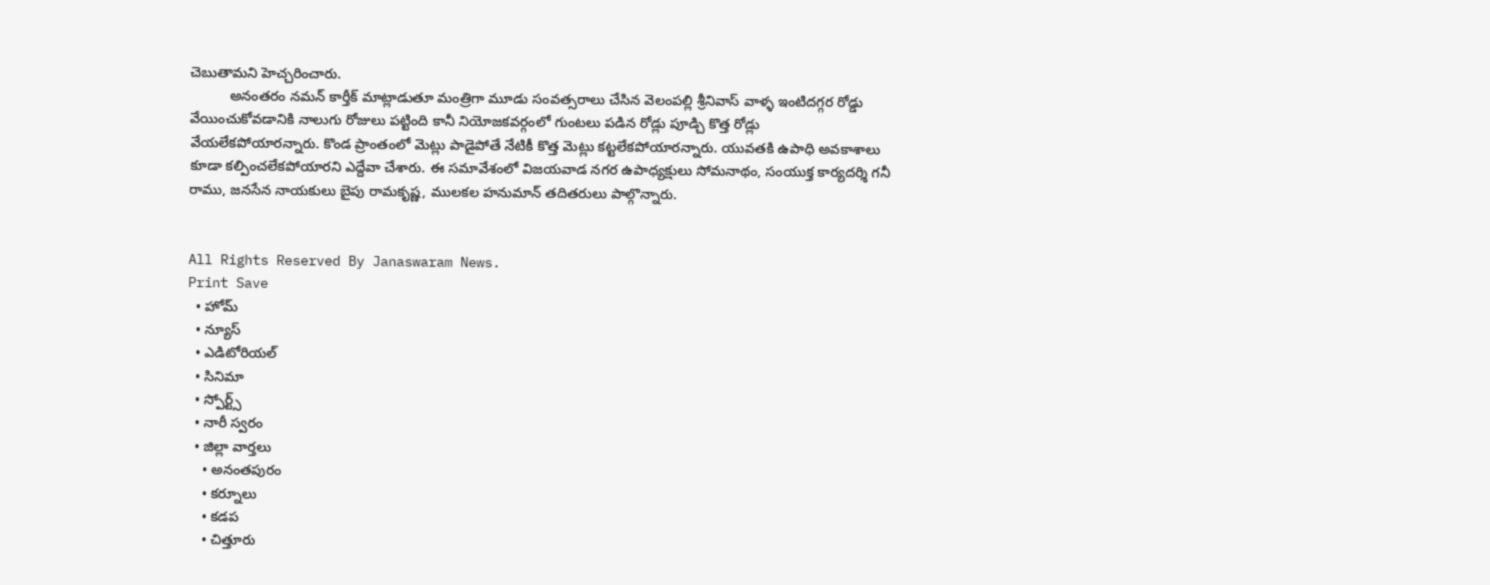చెబుతామని హెచ్చరించారు.
          అనంతరం నమన్ కార్తీక్ మాట్లాడుతూ మంత్రిగా మూడు సంవత్సరాలు చేసిన వెలంపల్లి శ్రీనివాస్ వాళ్ళ ఇంటిదగ్గర రోడ్డు వేయించుకోవడానికి నాలుగు రోజులు పట్టింది కానీ నియోజకవర్గంలో గుంటలు పడిన రోడ్లు పూడ్చి కొత్త రోడ్లు వేయలేకపోయారన్నారు. కొండ ప్రాంతంలో మెట్లు పాడైపోతే నేటికీ కొత్త మెట్లు కట్టలేకపోయారన్నారు. యువతకి ఉపాధి అవకాశాలు కూడా కల్పించలేకపోయారని ఎద్దేవా చేశారు. ఈ సమావేశంలో విజయవాడ నగర ఉపాధ్యక్షులు సోమనాథం, సంయుక్త కార్యదర్శి గనీ రాము, జనసేన నాయకులు బైపు రామకృష్ణ, ములకల హనుమాన్ తదితరులు పాల్గొన్నారు.


All Rights Reserved By Janaswaram News.
Print Save
  • హోమ్
  • న్యూస్
  • ఎడిటోరియల్
  • సినిమా
  • స్పోర్ట్స్
  • నారీ స్వరం
  • జిల్లా వార్తలు
    • అనంతపురం
    • కర్నూలు
    • కడప
    • చిత్తూరు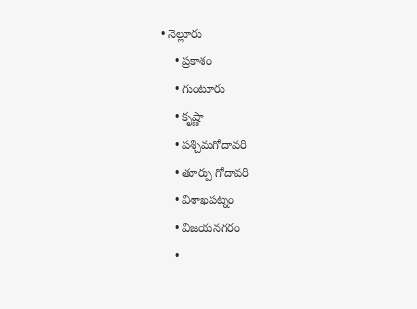• నెల్లూరు
    • ప్రకాశం
    • గుంటూరు
    • కృష్ణా
    • పశ్చిమగోదావరి
    • తూర్పు గోదావరి
    • విశాఖపట్నం
    • విజయనగరం
    •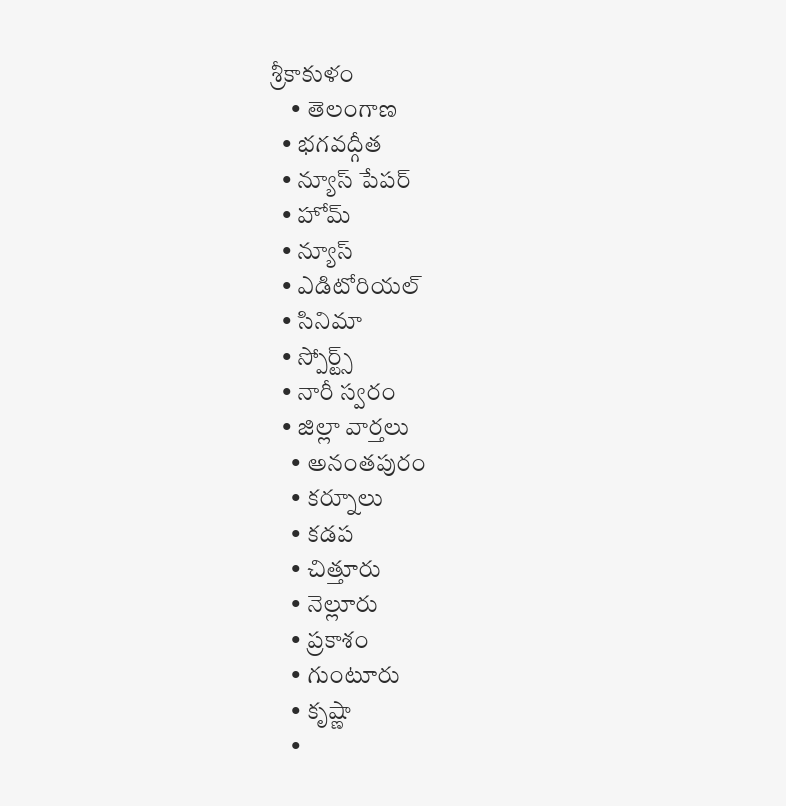శ్రీకాకుళం
    • తెలంగాణ
  • భగవద్గీత
  • న్యూస్ పేపర్
  • హోమ్
  • న్యూస్
  • ఎడిటోరియల్
  • సినిమా
  • స్పోర్ట్స్
  • నారీ స్వరం
  • జిల్లా వార్తలు
    • అనంతపురం
    • కర్నూలు
    • కడప
    • చిత్తూరు
    • నెల్లూరు
    • ప్రకాశం
    • గుంటూరు
    • కృష్ణా
    •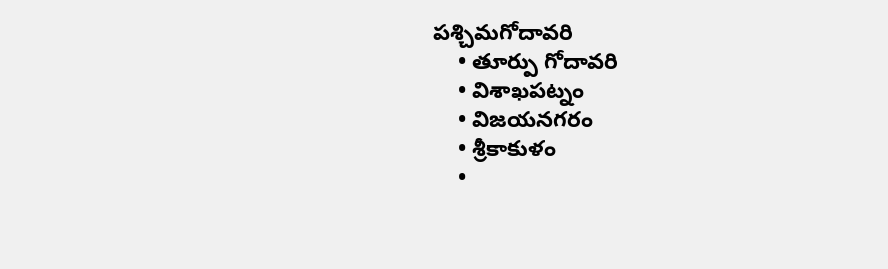పశ్చిమగోదావరి
    • తూర్పు గోదావరి
    • విశాఖపట్నం
    • విజయనగరం
    • శ్రీకాకుళం
    •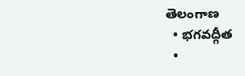తెలంగాణ
  • భగవద్గీత
  •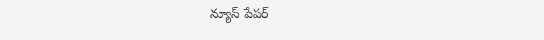న్యూస్ పేపర్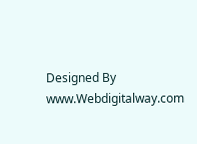Designed By www.Webdigitalway.com